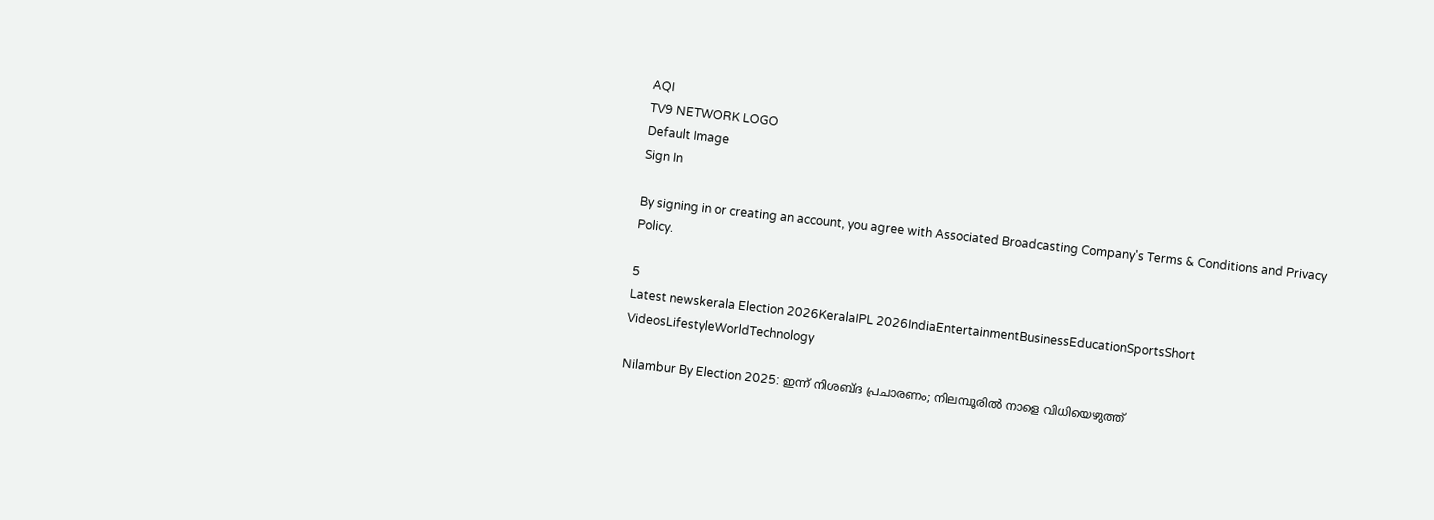AQI
TV9 NETWORK LOGO
Default Image
Sign In

By signing in or creating an account, you agree with Associated Broadcasting Company's Terms & Conditions and Privacy Policy.

5
Latest newskerala Election 2026KeralaIPL 2026IndiaEntertainmentBusinessEducationSportsShort VideosLifestyleWorldTechnology

Nilambur By Election 2025: ഇന്ന് നിശബ്ദ പ്രചാരണം; നിലമ്പൂരില്‍ നാളെ വിധിയെഴുത്ത്‌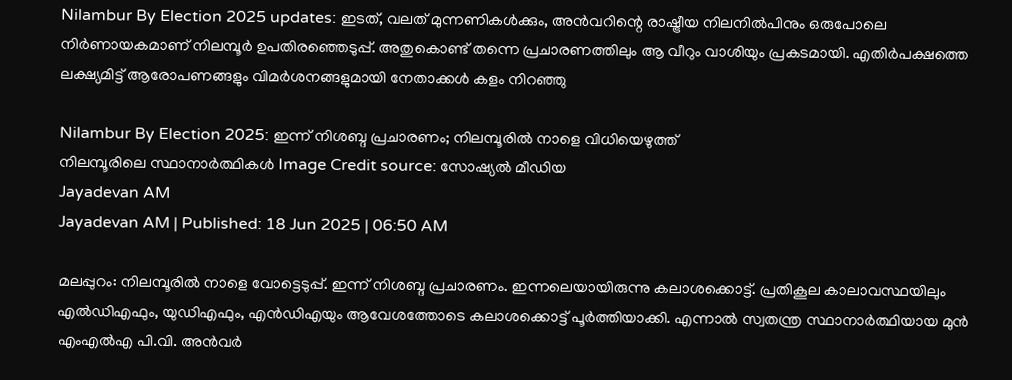Nilambur By Election 2025 updates: ഇടത്, വലത്‌ മുന്നണികള്‍ക്കും, അന്‍വറിന്റെ രാഷ്ട്രീയ നിലനില്‍പിനും ഒരുപോലെ നിര്‍ണായകമാണ് നിലമ്പൂര്‍ ഉപതിരഞ്ഞെടുപ്പ്. അതുകൊണ്ട് തന്നെ പ്രചാരണത്തിലും ആ വീറും വാശിയും പ്രകടമായി. എതിര്‍പക്ഷത്തെ ലക്ഷ്യമിട്ട് ആരോപണങ്ങളും വിമര്‍ശനങ്ങളുമായി നേതാക്കള്‍ കളം നിറഞ്ഞു

Nilambur By Election 2025: ഇന്ന് നിശബ്ദ പ്രചാരണം; നിലമ്പൂരില്‍ നാളെ വിധിയെഴുത്ത്‌
നിലമ്പൂരിലെ സ്ഥാനാര്‍ത്ഥികള്‍ Image Credit source: സോഷ്യല്‍ മീഡിയ
Jayadevan AM
Jayadevan AM | Published: 18 Jun 2025 | 06:50 AM

മലപ്പുറം: നിലമ്പൂരില്‍ നാളെ വോട്ടെടുപ്പ്. ഇന്ന് നിശബ്ദ പ്രചാരണം. ഇന്നലെയായിരുന്നു കലാശക്കൊട്ട്. പ്രതികൂല കാലാവസ്ഥയിലും എല്‍ഡിഎഫും, യുഡിഎഫും, എന്‍ഡിഎയും ആവേശത്തോടെ കലാശക്കൊട്ട് പൂര്‍ത്തിയാക്കി. എന്നാല്‍ സ്വതന്ത്ര സ്ഥാനാര്‍ത്ഥിയായ മുന്‍ എംഎല്‍എ പി.വി. അന്‍വര്‍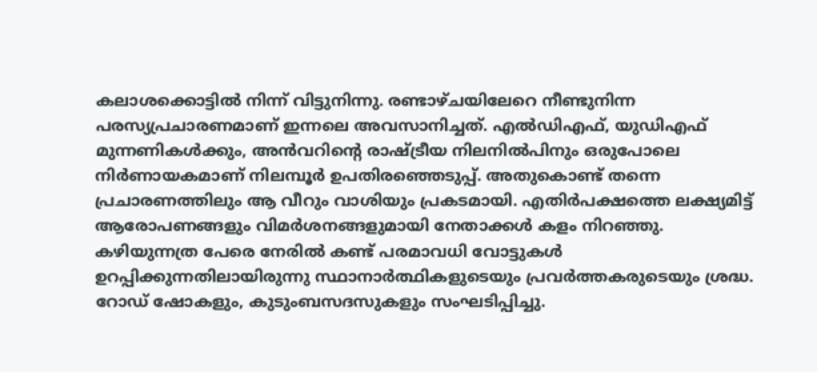കലാശക്കൊട്ടില്‍ നിന്ന് വിട്ടുനിന്നു. രണ്ടാഴ്ചയിലേറെ നീണ്ടുനിന്ന പരസ്യപ്രചാരണമാണ് ഇന്നലെ അവസാനിച്ചത്. എല്‍ഡിഎഫ്, യുഡിഎഫ് മുന്നണികള്‍ക്കും, അന്‍വറിന്റെ രാഷ്ട്രീയ നിലനില്‍പിനും ഒരുപോലെ നിര്‍ണായകമാണ് നിലമ്പൂര്‍ ഉപതിരഞ്ഞെടുപ്പ്. അതുകൊണ്ട് തന്നെ പ്രചാരണത്തിലും ആ വീറും വാശിയും പ്രകടമായി. എതിര്‍പക്ഷത്തെ ലക്ഷ്യമിട്ട് ആരോപണങ്ങളും വിമര്‍ശനങ്ങളുമായി നേതാക്കള്‍ കളം നിറഞ്ഞു. കഴിയുന്നത്ര പേരെ നേരില്‍ കണ്ട് പരമാവധി വോട്ടുകള്‍ ഉറപ്പിക്കുന്നതിലായിരുന്നു സ്ഥാനാര്‍ത്ഥികളുടെയും പ്രവര്‍ത്തകരുടെയും ശ്രദ്ധ. റോഡ് ഷോകളും, കുടുംബസദസുകളും സംഘടിപ്പിച്ചു.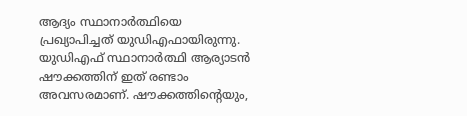ആദ്യം സ്ഥാനാര്‍ത്ഥിയെ പ്രഖ്യാപിച്ചത് യുഡിഎഫായിരുന്നു. യുഡിഎഫ് സ്ഥാനാര്‍ത്ഥി ആര്യാടന്‍ ഷൗക്കത്തിന് ഇത് രണ്ടാം അവസരമാണ്. ഷൗക്കത്തിന്റെയും,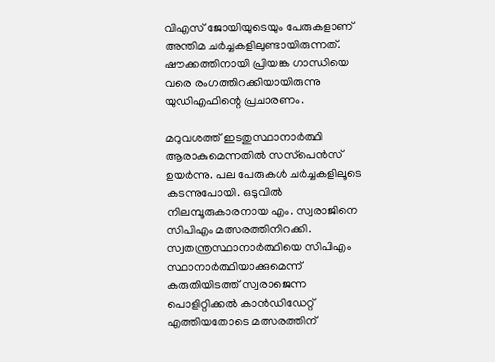വിഎസ് ജോയിയുടെയും പേരുകളാണ് അന്തിമ ചര്‍ച്ചകളിലുണ്ടായിരുന്നത്. ഷൗക്കത്തിനായി പ്രിയങ്ക ഗാന്ധിയെ വരെ രംഗത്തിറക്കിയായിരുന്നു യുഡിഎഫിന്റെ പ്രചാരണം.

മറുവശത്ത് ഇടതുസ്ഥാനാര്‍ത്ഥി ആരാകുമെന്നതില്‍ സസ്‌പെന്‍സ് ഉയര്‍ന്നു. പല പേരുകള്‍ ചര്‍ച്ചകളിലൂടെ കടന്നുപോയി. ഒടുവില്‍ നിലമ്പൂരുകാരനായ എം. സ്വരാജിനെ സിപിഎം മത്സരത്തിനിറക്കി. സ്വതന്ത്രസ്ഥാനാര്‍ത്ഥിയെ സിപിഎം സ്ഥാനാര്‍ത്ഥിയാക്കുമെന്ന് കരുതിയിടത്ത് സ്വരാജെന്ന പൊളിറ്റിക്കല്‍ കാന്‍ഡിഡേറ്റ് എത്തിയതോടെ മത്സരത്തിന്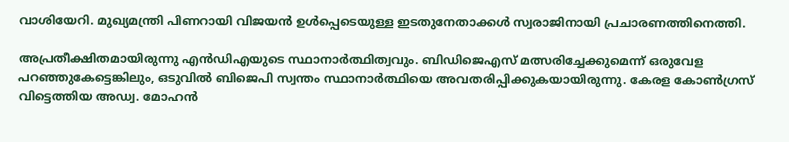വാശിയേറി. മുഖ്യമന്ത്രി പിണറായി വിജയന്‍ ഉള്‍പ്പെടെയുള്ള ഇടതുനേതാക്കള്‍ സ്വരാജിനായി പ്രചാരണത്തിനെത്തി.

അപ്രതീക്ഷിതമായിരുന്നു എന്‍ഡിഎയുടെ സ്ഥാനാര്‍ത്ഥിത്വവും. ബിഡിജെഎസ് മത്സരിച്ചേക്കുമെന്ന് ഒരുവേള പറഞ്ഞുകേട്ടെങ്കിലും, ഒടുവില്‍ ബിജെപി സ്വന്തം സ്ഥാനാര്‍ത്ഥിയെ അവതരിപ്പിക്കുകയായിരുന്നു. കേരള കോണ്‍ഗ്രസ് വിട്ടെത്തിയ അഡ്വ. മോഹന്‍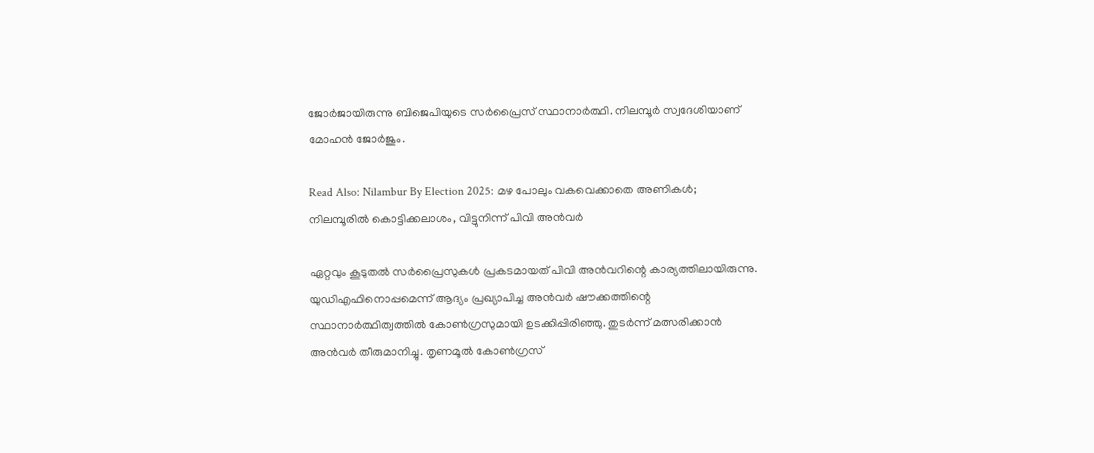ജോര്‍ജായിരുന്നു ബിജെപിയുടെ സര്‍പ്രൈസ് സ്ഥാനാര്‍ത്ഥി. നിലമ്പൂര്‍ സ്വദേശിയാണ് മോഹന്‍ ജോര്‍ജും.

Read Also: Nilambur By Election 2025: മഴ പോലും വകവെക്കാതെ അണികൾ; നിലമ്പൂരിൽ കൊട്ടിക്കലാശം, വിട്ടുനിന്ന് പിവി അൻവർ

ഏറ്റവും കൂടുതല്‍ സര്‍പ്രൈസുകള്‍ പ്രകടമായത് പിവി അന്‍വറിന്റെ കാര്യത്തിലായിരുന്നു. യുഡിഎഫിനൊപ്പമെന്ന് ആദ്യം പ്രഖ്യാപിച്ച അന്‍വര്‍ ഷൗക്കത്തിന്റെ സ്ഥാനാര്‍ത്ഥിത്വത്തില്‍ കോണ്‍ഗ്രസുമായി ഉടക്കിപ്പിരിഞ്ഞു. തുടര്‍ന്ന് മത്സരിക്കാന്‍ അന്‍വര്‍ തീരുമാനിച്ചു. തൃണമൂല്‍ കോണ്‍ഗ്രസ്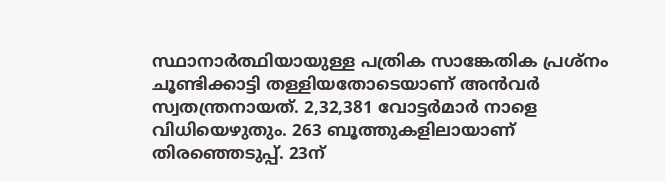സ്ഥാനാര്‍ത്ഥിയായുള്ള പത്രിക സാങ്കേതിക പ്രശ്‌നം ചൂണ്ടിക്കാട്ടി തള്ളിയതോടെയാണ് അന്‍വര്‍ സ്വതന്ത്രനായത്. 2,32,381 വോട്ടര്‍മാര്‍ നാളെ വിധിയെഴുതും. 263 ബൂത്തുകളിലായാണ് തിരഞ്ഞെടുപ്പ്. 23ന്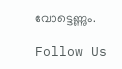വോട്ടെണ്ണും.

Follow Us